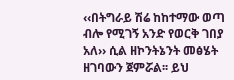‹‹በትግራይ ሽሬ ከከተማው ወጣ ብሎ የሚገኝ አንድ የወርቅ ገበያ አለ›› ሲል ዘኮንትኔንት መፅሄት ዘገባውን ጀምሯል፡፡ ይህ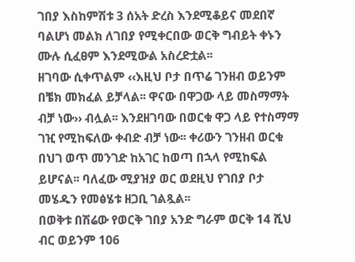ገበያ እስከምሽቱ 3 ሰአት ድረስ እንደሚቆይና መደበኛ ባልሆነ መልክ ለገበያ የሚቀርበው ወርቅ ግብይት ቀኑን ሙሉ ሲፈፀም እንደሚውል አስረድቷል፡፡
ዘገባው ሲቀጥልም ‹‹እዚህ ቦታ በጥሬ ገንዘብ ወይንም በቼክ መክፈል ይቻላል፡፡ ዋናው በዋጋው ላይ መስማማት ብቻ ነው›› ብሏል፡፡ እንደዘገባው በወርቁ ዋጋ ላይ የተስማማ ገዢ የሚከፍለው ቀብድ ብቻ ነው፡፡ ቀሪውን ገንዘብ ወርቁ በህገ ወጥ መንገድ ከአገር ከወጣ በኋላ የሚከፍል ይሆናል፡፡ ባለፈው ሚያዝያ ወር ወደዚህ የገበያ ቦታ መሄዱን የመፅሄቱ ዘጋቢ ገልጿል፡፡
በወቅቱ በሽሬው የወርቅ ገበያ አንድ ግራም ወርቅ 14 ሺህ ብር ወይንም 106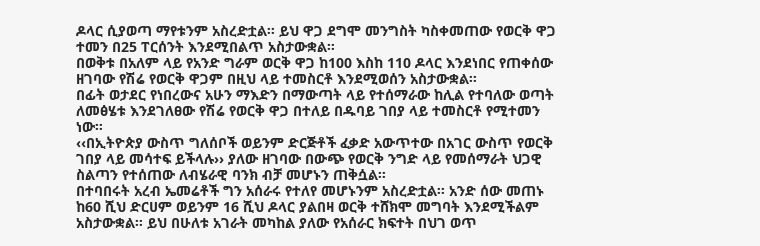ዶላር ሲያወጣ ማየቱንም አስረድቷል፡፡ ይህ ዋጋ ደግሞ መንግስት ካስቀመጠው የወርቅ ዋጋ ተመን በ25 ፐርሰንት እንደሚበልጥ አስታውቋል፡፡
በወቅቱ በአለም ላይ የአንድ ግራም ወርቅ ዋጋ ከ100 እስከ 110 ዶላር እንደነበር የጠቀሰው ዘገባው የሽሬ የወርቅ ዋጋም በዚህ ላይ ተመስርቶ እንደሚወሰን አስታውቋል፡፡
በፊት ወታደር የነበረውና አሁን ማእድን በማውጣት ላይ የተሰማራው ከሊል የተባለው ወጣት ለመፅሄቱ እንደገለፀው የሽሬ የወርቅ ዋጋ በተለይ በዱባይ ገበያ ላይ ተመስርቶ የሚተመን ነው፡፡
‹‹በኢትዮጵያ ውስጥ ግለሰቦች ወይንም ድርጅቶች ፈቃድ አውጥተው በአገር ውስጥ የወርቅ ገበያ ላይ መሳተፍ ይችላሉ›› ያለው ዘገባው በውጭ የወርቅ ንግድ ላይ የመሰማራት ህጋዊ ስልጣን የተሰጠው ለብሄራዊ ባንክ ብቻ መሆኑን ጠቅሷል፡፡
በተባበሩት አረብ ኤመሬቶች ግን አሰራሩ የተለየ መሆኑንም አስረድቷል፡፡ አንድ ሰው መጠኑ ከ60 ሺህ ድርሀም ወይንም 16 ሺህ ዶላር ያልበዛ ወርቅ ተሸክሞ መግባት እንደሚችልም አስታውቋል፡፡ ይህ በሁለቱ አገራት መካከል ያለው የአሰራር ክፍተት በህገ ወጥ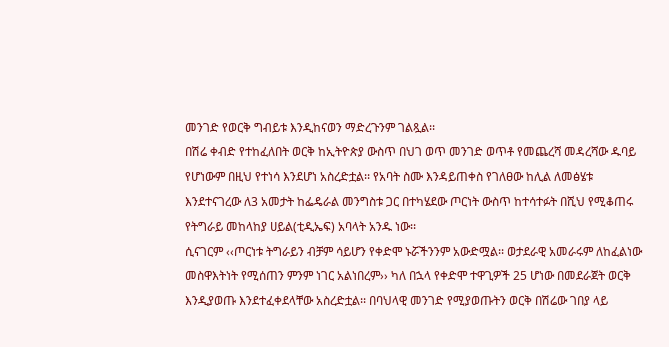መንገድ የወርቅ ግብይቱ እንዲከናወን ማድረጉንም ገልጿል፡፡
በሽሬ ቀብድ የተከፈለበት ወርቅ ከኢትዮጵያ ውስጥ በህገ ወጥ መንገድ ወጥቶ የመጨረሻ መዳረሻው ዱባይ የሆነውም በዚህ የተነሳ እንደሆነ አስረድቷል፡፡ የአባት ስሙ እንዳይጠቀስ የገለፀው ከሊል ለመፅሄቱ እንደተናገረው ለ3 አመታት ከፌዴራል መንግስቱ ጋር በተካሄደው ጦርነት ውስጥ ከተሳተፉት በሺህ የሚቆጠሩ የትግራይ መከላከያ ሀይል(ቲዲኤፍ) አባላት አንዱ ነው፡፡
ሲናገርም ‹‹ጦርነቱ ትግራይን ብቻም ሳይሆን የቀድሞ ኑሯችንንም አውድሟል፡፡ ወታደራዊ አመራሩም ለከፈልነው መስዋእትነት የሚሰጠን ምንም ነገር አልነበረም›› ካለ በኋላ የቀድሞ ተዋጊዎች 25 ሆነው በመደራጀት ወርቅ እንዲያወጡ እንደተፈቀደላቸው አስረድቷል፡፡ በባህላዊ መንገድ የሚያወጡትን ወርቅ በሽሬው ገበያ ላይ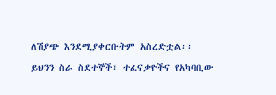ለሽያጭ እንደሚያቀርቡትም አስረድቷል፡፡
ይህንን ስራ ስደተኞች፣ ተፈናቃዮችና የአካባቢው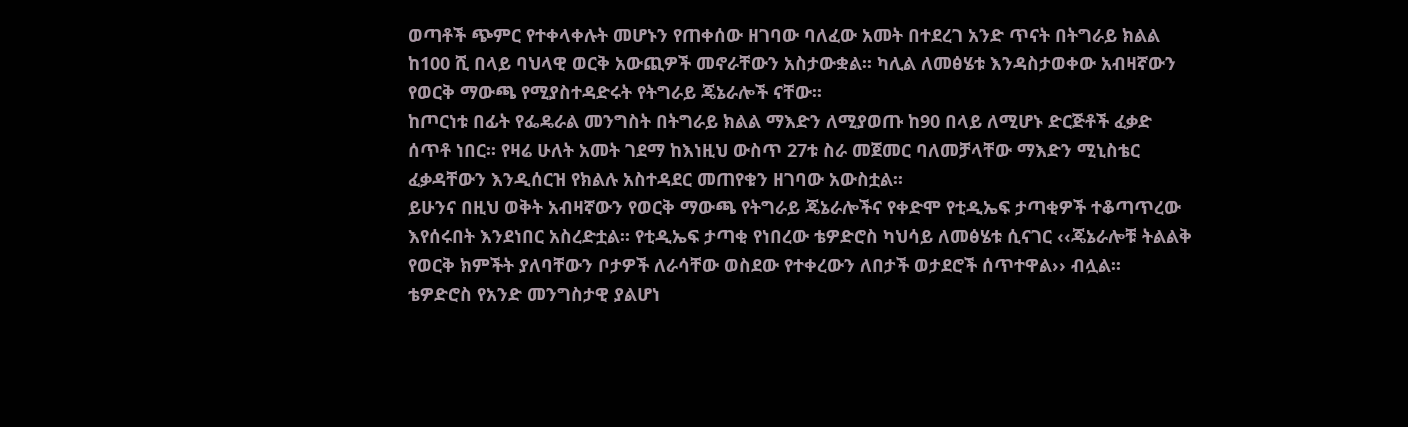ወጣቶች ጭምር የተቀላቀሉት መሆኑን የጠቀሰው ዘገባው ባለፈው አመት በተደረገ አንድ ጥናት በትግራይ ክልል ከ100 ሺ በላይ ባህላዊ ወርቅ አውጪዎች መኖራቸውን አስታውቋል፡፡ ካሊል ለመፅሄቱ እንዳስታወቀው አብዛኛውን የወርቅ ማውጫ የሚያስተዳድሩት የትግራይ ጄኔራሎች ናቸው፡፡
ከጦርነቱ በፊት የፌዴራል መንግስት በትግራይ ክልል ማእድን ለሚያወጡ ከ90 በላይ ለሚሆኑ ድርጅቶች ፈቃድ ሰጥቶ ነበር፡፡ የዛሬ ሁለት አመት ገደማ ከእነዚህ ውስጥ 27ቱ ስራ መጀመር ባለመቻላቸው ማእድን ሚኒስቴር ፈቃዳቸውን እንዲሰርዝ የክልሉ አስተዳደር መጠየቁን ዘገባው አውስቷል፡፡
ይሁንና በዚህ ወቅት አብዛኛውን የወርቅ ማውጫ የትግራይ ጄኔራሎችና የቀድሞ የቲዲኤፍ ታጣቂዎች ተቆጣጥረው እየሰሩበት እንደነበር አስረድቷል፡፡ የቲዲኤፍ ታጣቂ የነበረው ቴዎድሮስ ካህሳይ ለመፅሄቱ ሲናገር ‹‹ጄኔራሎቹ ትልልቅ የወርቅ ክምችት ያለባቸውን ቦታዎች ለራሳቸው ወስደው የተቀረውን ለበታች ወታደሮች ሰጥተዋል›› ብሏል፡፡
ቴዎድሮስ የአንድ መንግስታዊ ያልሆነ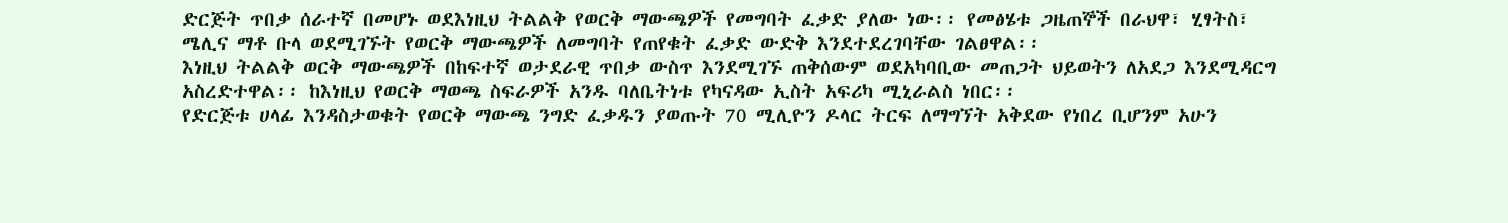ድርጅት ጥበቃ ሰራተኛ በመሆኑ ወደእነዚህ ትልልቅ የወርቅ ማውጫዎች የመግባት ፈቃድ ያለው ነው፡፡ የመፅሄቱ ጋዜጠኞች በራህዋ፣ ሂፃትስ፣ ሜሊና ማቶ ቡላ ወደሚገኙት የወርቅ ማውጫዎች ለመግባት የጠየቁት ፈቃድ ውድቅ እንደተደረገባቸው ገልፀዋል፡፡
እነዚህ ትልልቅ ወርቅ ማውጫዎች በከፍተኛ ወታደራዊ ጥበቃ ውስጥ እንደሚገኙ ጠቅሰውም ወደአካባቢው መጠጋት ህይወትን ለአደጋ እንደሚዳርግ አስረድተዋል፡፡ ከእነዚህ የወርቅ ማወጫ ስፍራዎች አንዱ ባለቤትነቱ የካናዳው ኢስት አፍሪካ ሚኒራልስ ነበር፡፡
የድርጅቱ ሀላፊ እንዳስታወቁት የወርቅ ማውጫ ንግድ ፈቃዱን ያወጡት 70 ሚሊዮን ዶላር ትርፍ ለማግኘት አቅደው የነበረ ቢሆንም አሁን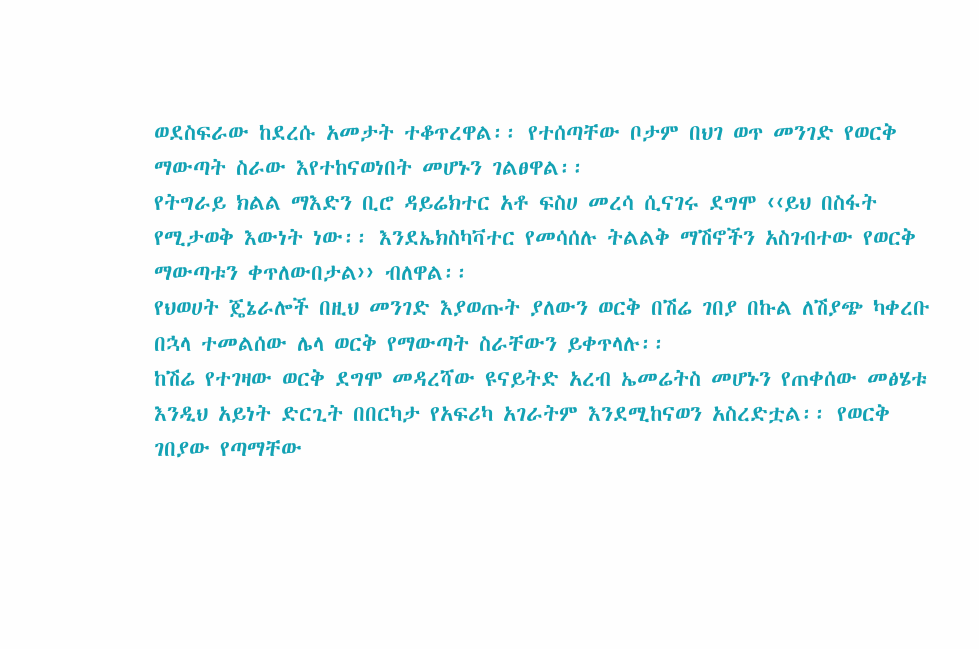ወደስፍራው ከደረሱ አመታት ተቆጥረዋል፡፡ የተሰጣቸው ቦታም በህገ ወጥ መንገድ የወርቅ ማውጣት ስራው እየተከናወነበት መሆኑን ገልፀዋል፡፡
የትግራይ ክልል ማእድን ቢሮ ዳይሬክተር አቶ ፍስሀ መረሳ ሲናገሩ ደግሞ ‹‹ይህ በስፋት የሚታወቅ እውነት ነው፡፡ እንደኤክስካቫተር የመሳሰሉ ትልልቅ ማሽኖችን አስገብተው የወርቅ ማውጣቱን ቀጥለውበታል›› ብለዋል፡፡
የህወሀት ጄኔራሎች በዚህ መንገድ እያወጡት ያለውን ወርቅ በሽሬ ገበያ በኩል ለሽያጭ ካቀረቡ በኋላ ተመልሰው ሌላ ወርቅ የማውጣት ስራቸውን ይቀጥላሉ፡፡
ከሽሬ የተገዛው ወርቅ ደግሞ መዳረሻው ዩናይትድ አረብ ኤመሬትስ መሆኑን የጠቀሰው መፅሄቱ እንዲህ አይነት ድርጊት በበርካታ የአፍሪካ አገራትም እንደሚከናወን አስረድቷል፡፡ የወርቅ ገበያው የጣማቸው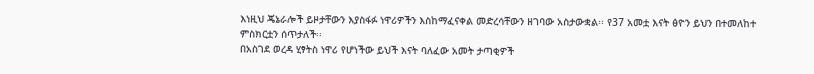እነዚህ ጄኔራሎች ይዞታቸውን እያስፋፉ ነዋሪዎችን እስከማፈናቀል መድረሳቸውን ዘገባው አስታውቋል፡፡ የ37 አመቷ እናት ፅዮን ይህን በተመለከተ ምስክርቷን ሰጥታለች፡፡
በአስገደ ወረዳ ሂፃትስ ነዋሪ የሆነችው ይህች እናት ባለፈው አመት ታጣቂዎች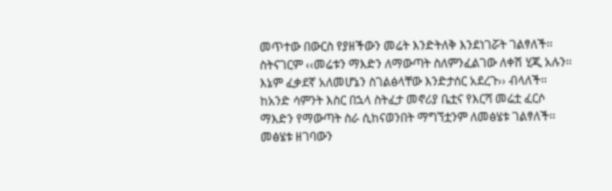መጥተው በውርስ የያዘችውን መሬት እንድትለቅ እንደነገሯት ገልፃለች፡፡ ስትናገርም ‹‹መሬቱን ማእድን ለማውጣት ስለምንፈልገው ለቀሽ ሂጂ አሉን፡፡
እኔም ፈቃደኛ አለመሆኔን ስገልፅላቸው እንድታሰር አደረጉ›› ብላለች፡፡ ከአንድ ሳምንት እስር በኋላ ስትፈታ መኖሪያ ቤቷና የእርሻ መሬቷ ፈርሶ ማእድን የማውጣት ስራ ሲከናወንበት ማግኘቷንም ለመፅሄቱ ገልፃለች፡፡ መፅሄቱ ዘገባውን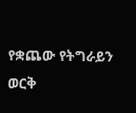የቋጨው የትግራይን ወርቅ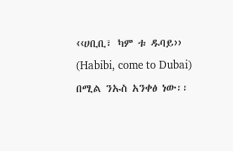‹‹ሀቢቢ፣ ካም ቱ ዱባይ›› (Habibi, come to Dubai) በሚል ንኡስ አንቀፅ ነው፡፡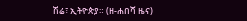ሽሬ፣ ኢትዮጵያ። (ዘ-ሐበሻ ዜና)